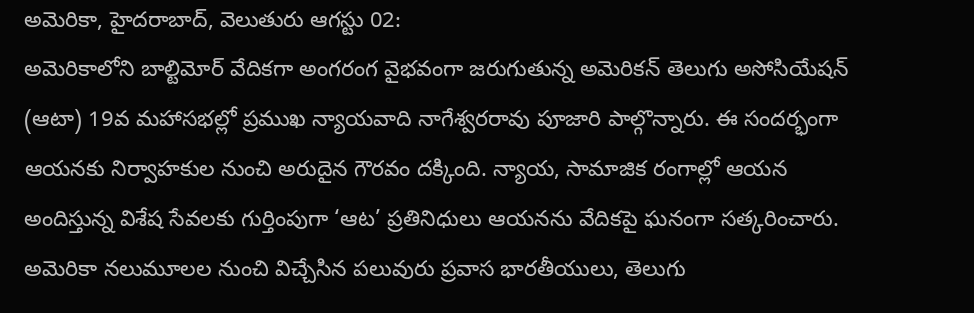అమెరికా, హైదరాబాద్, వెలుతురు ఆగస్టు 02:
అమెరికాలోని బాల్టిమోర్ వేదికగా అంగరంగ వైభవంగా జరుగుతున్న అమెరికన్ తెలుగు అసోసియేషన్ (ఆటా) 19వ మహాసభల్లో ప్రముఖ న్యాయవాది నాగేశ్వరరావు పూజారి పాల్గొన్నారు. ఈ సందర్భంగా ఆయనకు నిర్వాహకుల నుంచి అరుదైన గౌరవం దక్కింది. న్యాయ, సామాజిక రంగాల్లో ఆయన అందిస్తున్న విశేష సేవలకు గుర్తింపుగా ‘ఆట’ ప్రతినిధులు ఆయనను వేదికపై ఘనంగా సత్కరించారు.
అమెరికా నలుమూలల నుంచి విచ్చేసిన పలువురు ప్రవాస భారతీయులు, తెలుగు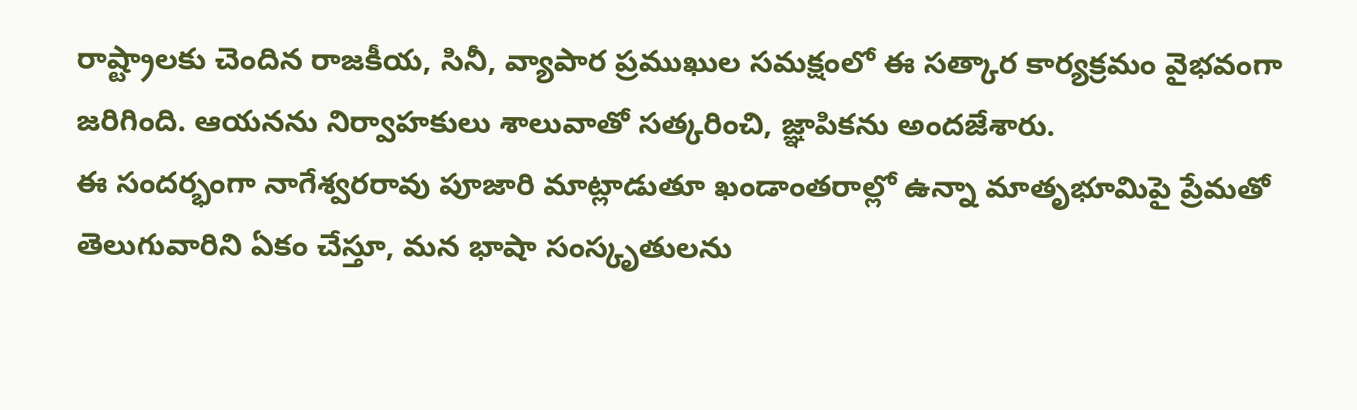రాష్ట్రాలకు చెందిన రాజకీయ, సినీ, వ్యాపార ప్రముఖుల సమక్షంలో ఈ సత్కార కార్యక్రమం వైభవంగా జరిగింది. ఆయనను నిర్వాహకులు శాలువాతో సత్కరించి, జ్ఞాపికను అందజేశారు.
ఈ సందర్భంగా నాగేశ్వరరావు పూజారి మాట్లాడుతూ ఖండాంతరాల్లో ఉన్నా మాతృభూమిపై ప్రేమతో తెలుగువారిని ఏకం చేస్తూ, మన భాషా సంస్కృతులను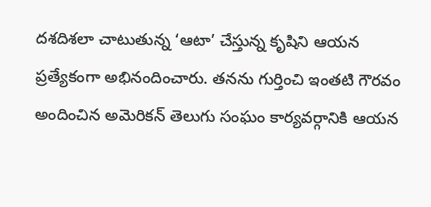దశదిశలా చాటుతున్న ‘ఆటా’ చేస్తున్న కృషిని ఆయన ప్రత్యేకంగా అభినందించారు. తనను గుర్తించి ఇంతటి గౌరవం అందించిన అమెరికన్ తెలుగు సంఘం కార్యవర్గానికి ఆయన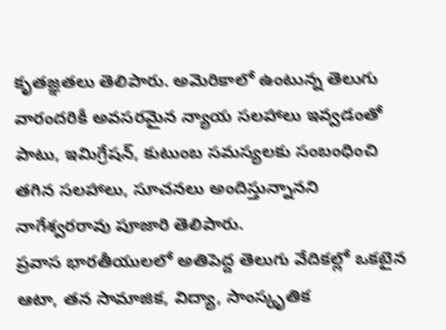కృతజ్ఞతలు తెలిపారు. అమెరికాలో ఉంటున్న తెలుగు వారందరికీ అవసరమైన న్యాయ సలహాలు ఇవ్వడంతో పాటు, ఇమిగ్రేషన్, కుటుంబ సమస్యలకు సంబంధించి తగిన సలహాలు, సూచనలు అందిస్తున్నానని నాగేశ్వరరావు పూజారి తెలిపారు.
ప్రవాస భారతీయులలో అతిపెద్ద తెలుగు వేదికల్లో ఒకటైన ఆటా, తన సామాజిక, విద్యా, సాంస్కృతిక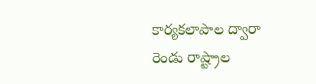కార్యకలాపాల ద్వారా రెండు రాష్ట్రాల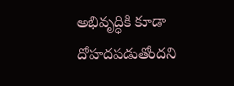అభివృద్ధికి కూడా దోహదపడుతోందని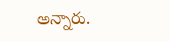అన్నారు.